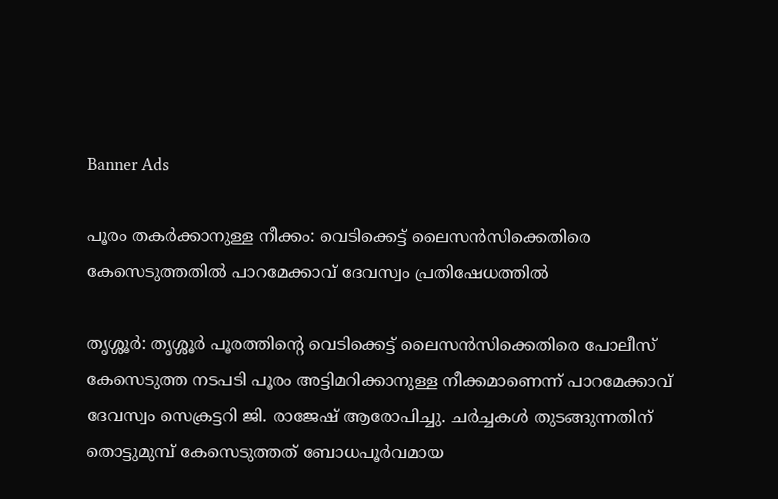Banner Ads

പൂരം തകർക്കാനുള്ള നീക്കം: വെടിക്കെട്ട് ലൈസൻസിക്കെതിരെ കേസെടുത്തതിൽ പാറമേക്കാവ് ദേവസ്വം പ്രതിഷേധത്തിൽ

തൃശ്ശൂർ: തൃശ്ശൂർ പൂരത്തിന്റെ വെടിക്കെട്ട് ലൈസൻസിക്കെതിരെ പോലീസ് കേസെടുത്ത നടപടി പൂരം അട്ടിമറിക്കാനുള്ള നീക്കമാണെന്ന് പാറമേക്കാവ് ദേവസ്വം സെക്രട്ടറി ജി. രാജേഷ് ആരോപിച്ചു. ചർച്ചകൾ തുടങ്ങുന്നതിന് തൊട്ടുമുമ്പ് കേസെടുത്തത് ബോധപൂർവമായ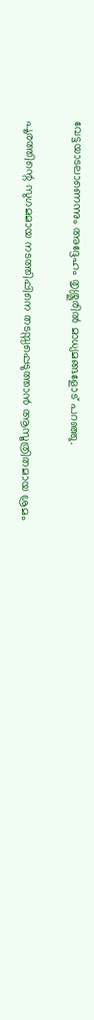വേട്ടയാടലാണെന്നും അദ്ദേഹം തൃശ്ശൂരിൽ മാധ്യമങ്ങളോട് പറഞ്ഞു.

പൂരത്തിന്റെ സുഗമമായ നടത്തിപ്പിനെ തടസ്സപ്പെടുത്താൻ ആസൂത്രിതമായ ശ്രമം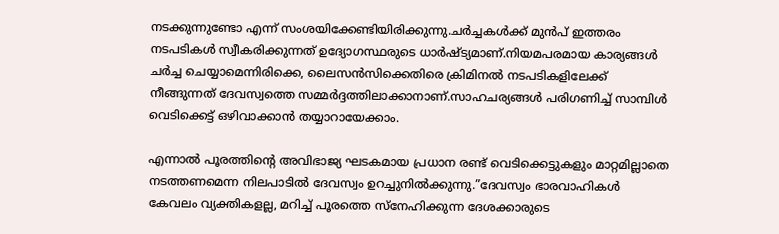നടക്കുന്നുണ്ടോ എന്ന് സംശയിക്കേണ്ടിയിരിക്കുന്നു.ചർച്ചകൾക്ക് മുൻപ് ഇത്തരം നടപടികൾ സ്വീകരിക്കുന്നത് ഉദ്യോഗസ്ഥരുടെ ധാർഷ്ട്യമാണ്.നിയമപരമായ കാര്യങ്ങൾ ചർച്ച ചെയ്യാമെന്നിരിക്കെ, ലൈസൻസിക്കെതിരെ ക്രിമിനൽ നടപടികളിലേക്ക് നീങ്ങുന്നത് ദേവസ്വത്തെ സമ്മർദ്ദത്തിലാക്കാനാണ്.സാഹചര്യങ്ങൾ പരിഗണിച്ച് സാമ്പിൾ വെടിക്കെട്ട് ഒഴിവാക്കാൻ തയ്യാറായേക്കാം.

എന്നാൽ പൂരത്തിന്റെ അവിഭാജ്യ ഘടകമായ പ്രധാന രണ്ട് വെടിക്കെട്ടുകളും മാറ്റമില്ലാതെ നടത്തണമെന്ന നിലപാടിൽ ദേവസ്വം ഉറച്ചുനിൽക്കുന്നു.”ദേവസ്വം ഭാരവാഹികൾ കേവലം വ്യക്തികളല്ല, മറിച്ച് പൂരത്തെ സ്നേഹിക്കുന്ന ദേശക്കാരുടെ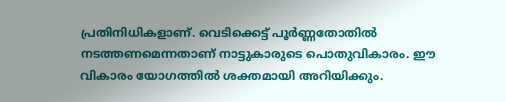പ്രതിനിധികളാണ്. വെടിക്കെട്ട് പൂർണ്ണതോതിൽ നടത്തണമെന്നതാണ് നാട്ടുകാരുടെ പൊതുവികാരം. ഈ വികാരം യോഗത്തിൽ ശക്തമായി അറിയിക്കും.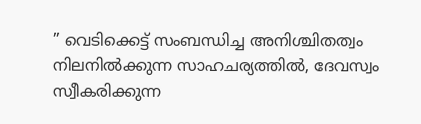” വെടിക്കെട്ട് സംബന്ധിച്ച അനിശ്ചിതത്വം നിലനിൽക്കുന്ന സാഹചര്യത്തിൽ, ദേവസ്വം സ്വീകരിക്കുന്ന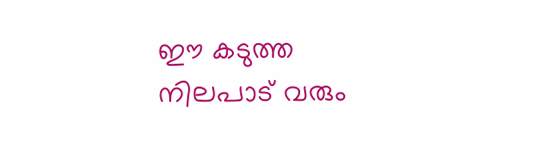ഈ കടുത്ത നിലപാട് വരും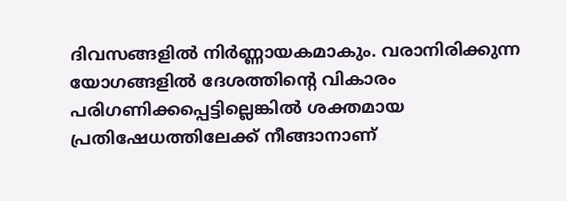ദിവസങ്ങളിൽ നിർണ്ണായകമാകും. വരാനിരിക്കുന്ന യോഗങ്ങളിൽ ദേശത്തിന്റെ വികാരം പരിഗണിക്കപ്പെട്ടില്ലെങ്കിൽ ശക്തമായ പ്രതിഷേധത്തിലേക്ക് നീങ്ങാനാണ്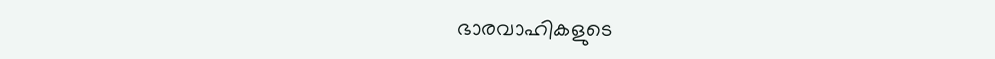ഭാരവാഹികളുടെ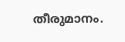തീരുമാനം.